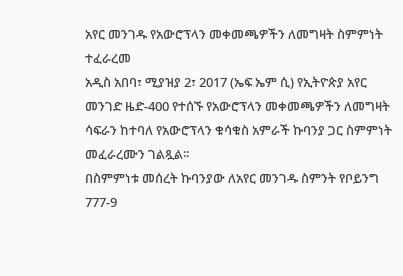አየር መንገዱ የአውሮፕላን መቀመጫዎችን ለመግዛት ስምምነት ተፈራረመ
አዲስ አበባ፣ ሚያዝያ 2፣ 2017 (ኤፍ ኤም ሲ) የኢትዮጵያ አየር መንገድ ዜድ-400 የተሰኙ የአውሮፕላን መቀመጫዎችን ለመግዛት ሳፍራን ከተባለ የአውሮፕላን ቁሳቁስ አምራች ኩባንያ ጋር ስምምነት መፈራረሙን ገልጿል፡፡
በስምምነቱ መሰረት ኩባንያው ለአየር መንገዱ ስምንት የቦይንግ 777-9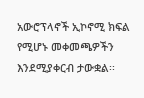አውሮፕላኖች ኢኮኖሚ ክፍል የሚሆኑ መቀመጫዎችን እንደሚያቀርብ ታውቋል፡፡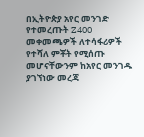በኢትዮጵያ አየር መንገድ የተመረጡት Z400 መቀመጫዎች ለተሳፋሪዎች የተሻለ ምቾት የሚሰጡ መሆናቸውንም ከአየር መንገዱ ያገኘነው መረጃ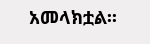አመላክቷል፡፡